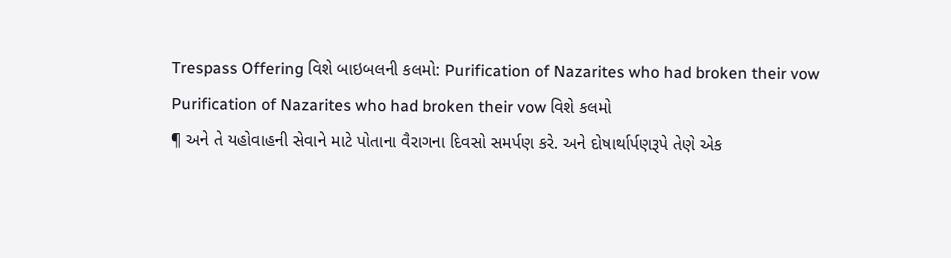Trespass Offering વિશે બાઇબલની કલમો: Purification of Nazarites who had broken their vow
Purification of Nazarites who had broken their vow વિશે કલમો
¶ અને તે યહોવાહની સેવાને માટે પોતાના વૈરાગના દિવસો સમર્પણ કરે. અને દોષાર્થાર્પણરૂપે તેણે એક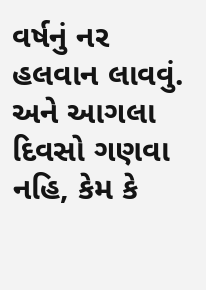વર્ષનું નર હલવાન લાવવું. અને આગલા દિવસો ગણવા નહિ, કેમ કે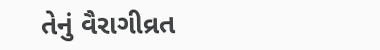તેનું વૈરાગીવ્રત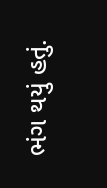ભંગ થયું હતું.